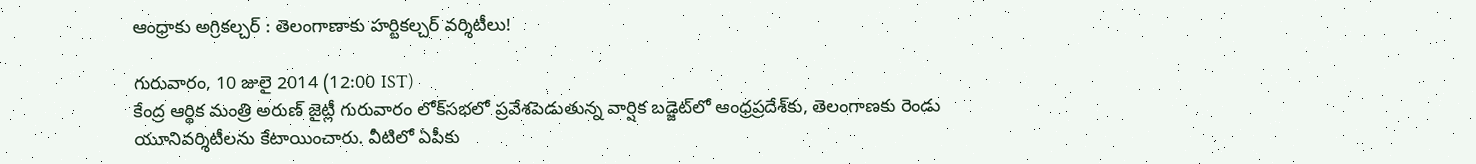ఆంధ్రాకు అగ్రికల్చర్ : తెలంగాణాకు హర్టికల్చర్ వర్శిటీలు!

గురువారం, 10 జులై 2014 (12:00 IST)
కేంద్ర ఆర్థిక మంత్రి అరుణ్ జైట్లీ గురువారం లోక్‌సభలో ప్రవేశపెడుతున్న వార్షిక బడ్జెట్‌లో ఆంధ్రప్రదేశ్‌కు, తెలంగాణకు రెండు యూనివర్శిటీలను కేటాయించారు. వీటిలో ఏపీకు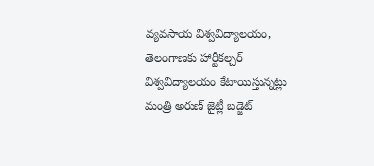వ్యవసాయ విశ్వవిద్యాలయం, తెలంగాణకు హార్టీకల్చర్ విశ్వవిద్యాలయం కేటాయిస్తున్నట్లు మంత్రి అరుణ్ జైట్లీ బడ్జెట్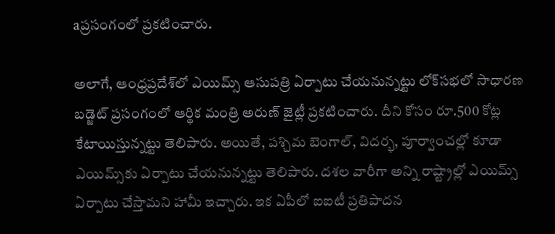aప్రసంగంలో ప్రకటించారు.

అలాగే, ఆంధ్రప్రదేశ్‌లో ఎయిమ్స్ ఆసుపత్రి ఏర్పాటు చేయనున్నట్టు లోక్‌సభలో సాధారణ బడ్జెట్ ప్రసంగంలో ఆర్థిక మంత్రి అరుణ్ జైట్లీ ప్రకటించారు. దీని కోసం రూ.500 కోట్ల కేటాయిస్తున్నట్టు తెలిపారు. అయితే, పశ్చిమ బెంగాల్, విదర్భ, పూర్వాంచల్లో కూడా ఎయిమ్స్‌కు ఏర్పాటు చేయనున్నట్టు తెలిపారు. దశల వారీగా అన్ని రాష్ట్రాల్లో ఎయిమ్స్ ఏర్పాటు చేస్తామని హామీ ఇచ్చారు. ఇక ఏపీలో ఐఐటీ ప్రతిపాదన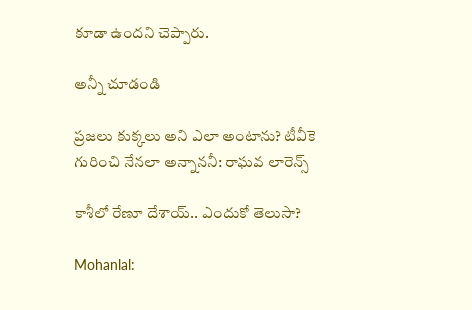కూడా ఉందని చెప్పారు.

అన్నీ చూడండి

ప్రజలు కుక్కలు అని ఎలా అంటాను? టీవీకె గురించి నేనలా అన్నాననీ: రాఘవ లారెన్స్

కాశీలో రేణూ దేశాయ్.. ఎందుకో తెలుసా?

Mohanlal: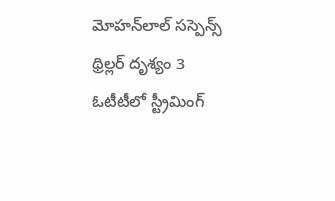మోహన్‌లాల్ సస్పెన్స్ థ్రిల్లర్ దృశ్యం 3 ఓటీటీలో స్ట్రీమింగ్‌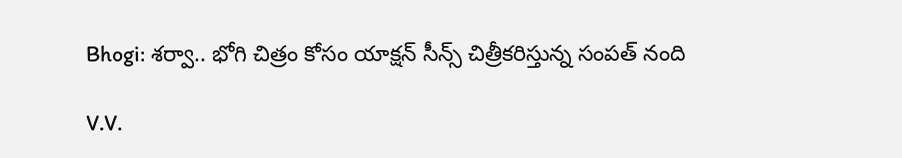Bhogi: శర్వా.. భోగి చిత్రం కోసం యాక్షన్ సీన్స్ చిత్రీకరిస్తున్న సంపత్ నంది

V.V.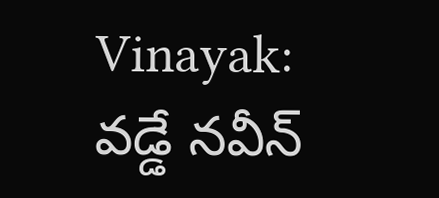Vinayak: వడ్డే నవీన్‌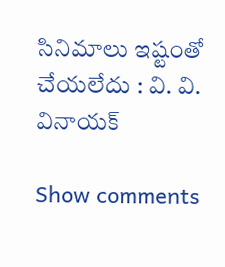సినిమాలు ఇష్టంతో చేయలేదు : వి. వి. వినాయక్

Show comments